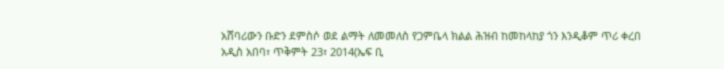አሸባሪውን ቡድን ደምስሶ ወደ ልማት ለመመለስ የጋምቤላ ክልል ሕዝብ ከመከላከያ ጎን እንዲቆም ጥሪ ቀረበ
አዲስ አበባ፣ ጥቅምት 23፣ 2014(ኤፍ ቢ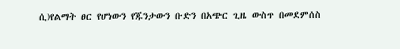ሲ)የልማት ፀር የሆነውን የጁንታውን ቡድን በአጭር ጊዜ ውስጥ በመደምሰስ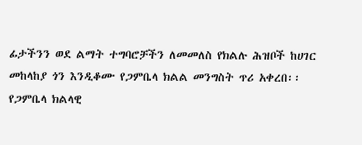ፊታችንን ወደ ልማት ተግባሮቻችን ለመመለስ የክልሉ ሕዝቦች ከሀገር መከላከያ ጎን እንዲቆሙ የጋምቤላ ክልል መንግስት ጥሪ አቀረበ፡፡
የጋምቤላ ክልላዊ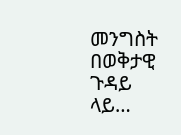መንግስት በወቅታዊ ጉዳይ ላይ…